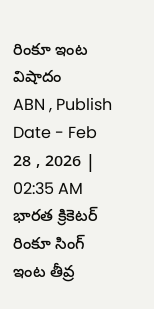రింకూ ఇంట విషాదం
ABN , Publish Date - Feb 28 , 2026 | 02:35 AM
భారత క్రికెటర్ రింకూ సింగ్ ఇంట తీవ్ర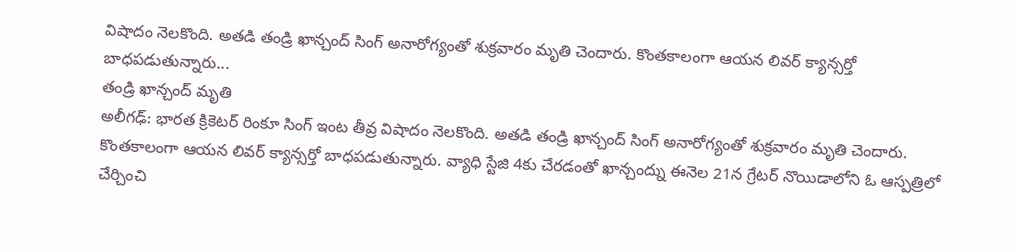విషాదం నెలకొంది. అతడి తండ్రి ఖాన్చంద్ సింగ్ అనారోగ్యంతో శుక్రవారం మృతి చెందారు. కొంతకాలంగా ఆయన లివర్ క్యాన్సర్తో బాధపడుతున్నారు...
తండ్రి ఖాన్చంద్ మృతి
అలీగఢ్: భారత క్రికెటర్ రింకూ సింగ్ ఇంట తీవ్ర విషాదం నెలకొంది. అతడి తండ్రి ఖాన్చంద్ సింగ్ అనారోగ్యంతో శుక్రవారం మృతి చెందారు. కొంతకాలంగా ఆయన లివర్ క్యాన్సర్తో బాధపడుతున్నారు. వ్యాధి స్టేజి 4కు చేరడంతో ఖాన్చంద్ను ఈనెల 21న గ్రేటర్ నొయిడాలోని ఓ ఆస్పత్రిలో చేర్చించి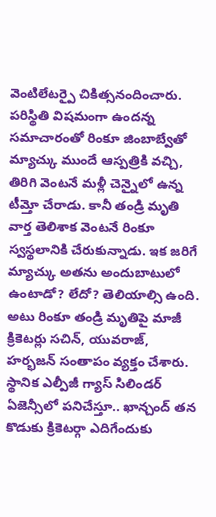వెంటిలేటర్పై చికిత్సనందించారు. పరిస్థితి విషమంగా ఉందన్న సమాచారంతో రింకూ జింబాబ్వేతో మ్యాచ్కు ముందే ఆస్పత్రికి వచ్చి, తిరిగి వెంటనే మళ్లీ చెన్నైలో ఉన్న టీమ్తో చేరాడు. కానీ తండ్రి మృతి వార్త తెలిశాక వెంటనే రింకూ స్వస్థలానికి చేరుకున్నాడు. ఇక జరిగే మ్యాచ్కు అతను అందుబాటులో ఉంటాడో? లేదో? తెలియాల్సి ఉంది. అటు రింకూ తండ్రి మృతిపై మాజీ క్రికెటర్లు సచిన్, యువరాజ్, హర్భజన్ సంతాపం వ్యక్తం చేశారు. స్థానిక ఎల్పీజీ గ్యాస్ సిలిండర్ ఏజెన్సీలో పనిచేస్తూ.. ఖాన్చంద్ తన కొడుకు క్రికెటర్గా ఎదిగేందుకు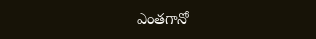ఎంతగానో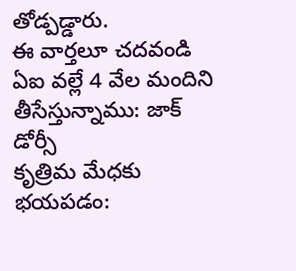తోడ్పడ్డారు.
ఈ వార్తలూ చదవండి
ఏఐ వల్లే 4 వేల మందిని తీసేస్తున్నాము: జాక్ డోర్సీ
కృత్రిమ మేధకు భయపడం: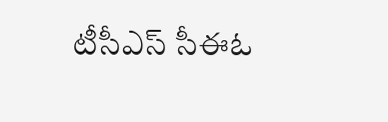టీసీఎస్ సీఈఓ